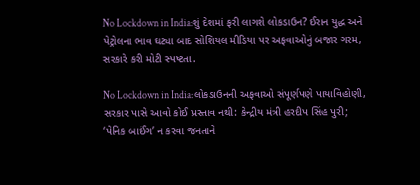No Lockdown in India:શું દેશમાં ફરી લાગશે લોકડાઉન? ઈરાન યુદ્ધ અને પેટ્રોલના ભાવ ઘટ્યા બાદ સોશિયલ મીડિયા પર અફવાઓનું બજાર ગરમ, સરકારે કરી મોટી સ્પષ્ટતા.

No Lockdown in India:લોકડાઉનની અફવાઓ સંપૂર્ણપણે પાયાવિહોણી, સરકાર પાસે આવો કોઈ પ્રસ્તાવ નથી: કેન્દ્રીય મંત્રી હરદીપ સિંહ પુરી; ‘પેનિક બાઈંગ’ ન કરવા જનતાને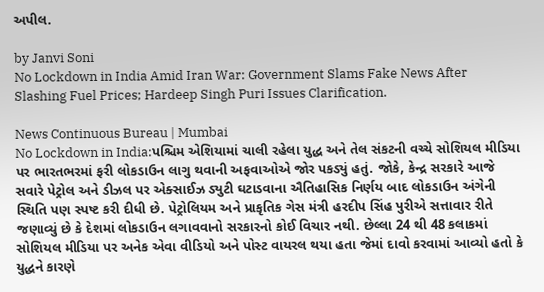અપીલ.

by Janvi Soni
No Lockdown in India Amid Iran War: Government Slams Fake News After Slashing Fuel Prices; Hardeep Singh Puri Issues Clarification.

News Continuous Bureau | Mumbai
No Lockdown in India:પશ્ચિમ એશિયામાં ચાલી રહેલા યુદ્ધ અને તેલ સંકટની વચ્ચે સોશિયલ મીડિયા પર ભારતભરમાં ફરી લોકડાઉન લાગુ થવાની અફવાઓએ જોર પકડ્યું હતું. જોકે, કેન્દ્ર સરકારે આજે સવારે પેટ્રોલ અને ડીઝલ પર એક્સાઈઝ ડ્યુટી ઘટાડવાના ઐતિહાસિક નિર્ણય બાદ લોકડાઉન અંગેની સ્થિતિ પણ સ્પષ્ટ કરી દીધી છે. પેટ્રોલિયમ અને પ્રાકૃતિક ગેસ મંત્રી હરદીપ સિંહ પુરીએ સત્તાવાર રીતે જણાવ્યું છે કે દેશમાં લોકડાઉન લગાવવાનો સરકારનો કોઈ વિચાર નથી. છેલ્લા 24 થી 48 કલાકમાં સોશિયલ મીડિયા પર અનેક એવા વીડિયો અને પોસ્ટ વાયરલ થયા હતા જેમાં દાવો કરવામાં આવ્યો હતો કે યુદ્ધને કારણે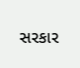સરકાર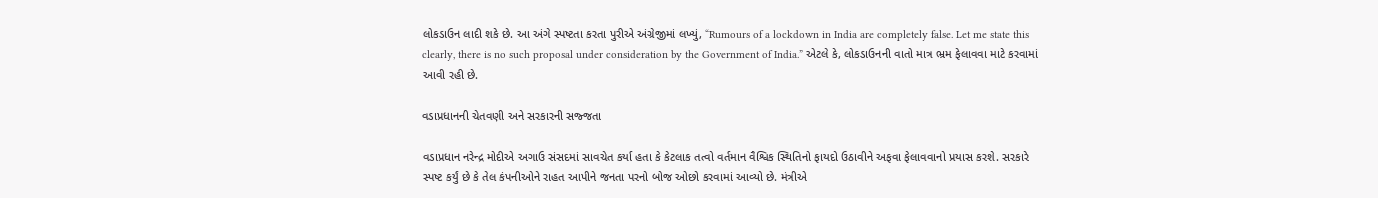લોકડાઉન લાદી શકે છે. આ અંગે સ્પષ્ટતા કરતા પુરીએ અંગ્રેજીમાં લખ્યું, “Rumours of a lockdown in India are completely false. Let me state this clearly, there is no such proposal under consideration by the Government of India.” એટલે કે, લોકડાઉનની વાતો માત્ર ભ્રમ ફેલાવવા માટે કરવામાં આવી રહી છે.

વડાપ્રધાનની ચેતવણી અને સરકારની સજ્જતા

વડાપ્રધાન નરેન્દ્ર મોદીએ અગાઉ સંસદમાં સાવચેત કર્યા હતા કે કેટલાક તત્વો વર્તમાન વૈશ્વિક સ્થિતિનો ફાયદો ઉઠાવીને અફવા ફેલાવવાનો પ્રયાસ કરશે. સરકારે સ્પષ્ટ કર્યું છે કે તેલ કંપનીઓને રાહત આપીને જનતા પરનો બોજ ઓછો કરવામાં આવ્યો છે. મંત્રીએ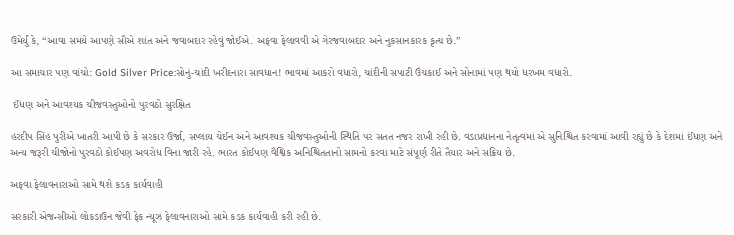ઉમેર્યું કે, “આવા સમયે આપણે સૌએ શાંત અને જવાબદાર રહેવું જોઈએ. અફવા ફેલાવવી એ ગેરજવાબદાર અને નુકસાનકારક કૃત્ય છે.”

આ સમાચાર પણ વાંચો: Gold Silver Price:સોનું-ચાંદી ખરીદનારા સાવધાન! ભાવમાં આકરો વધારો, ચાંદીની સપાટી ઉંચકાઈ અને સોનામાં પણ થયો ધરખમ વધારો.

 ઈંધણ અને આવશ્યક ચીજવસ્તુઓનો પુરવઠો સુરક્ષિત

હરદીપ સિંહ પુરીએ ખાતરી આપી છે કે સરકાર ઉર્જા, સપ્લાય ચેઈન અને આવશ્યક ચીજવસ્તુઓની સ્થિતિ પર સતત નજર રાખી રહી છે. વડાપ્રધાનના નેતૃત્વમાં એ સુનિશ્ચિત કરવામાં આવી રહ્યું છે કે દેશમાં ઈંધણ અને અન્ય જરૂરી ચીજોનો પુરવઠો કોઈપણ અવરોધ વિના જારી રહે. ભારત કોઈપણ વૈશ્વિક અનિશ્ચિતતાનો સામનો કરવા માટે સંપૂર્ણ રીતે તૈયાર અને સક્રિય છે.

અફવા ફેલાવનારાઓ સામે થશે કડક કાર્યવાહી

સરકારી એજન્સીઓ લોકડાઉન જેવી ફેક ન્યૂઝ ફેલાવનારાઓ સામે કડક કાર્યવાહી કરી રહી છે.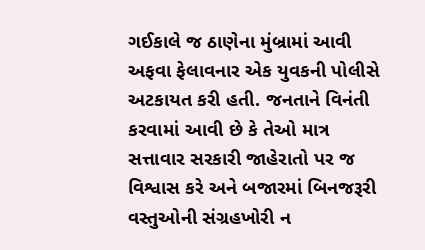ગઈકાલે જ ઠાણેના મુંબ્રામાં આવી અફવા ફેલાવનાર એક યુવકની પોલીસે અટકાયત કરી હતી. જનતાને વિનંતી કરવામાં આવી છે કે તેઓ માત્ર સત્તાવાર સરકારી જાહેરાતો પર જ વિશ્વાસ કરે અને બજારમાં બિનજરૂરી વસ્તુઓની સંગ્રહખોરી ન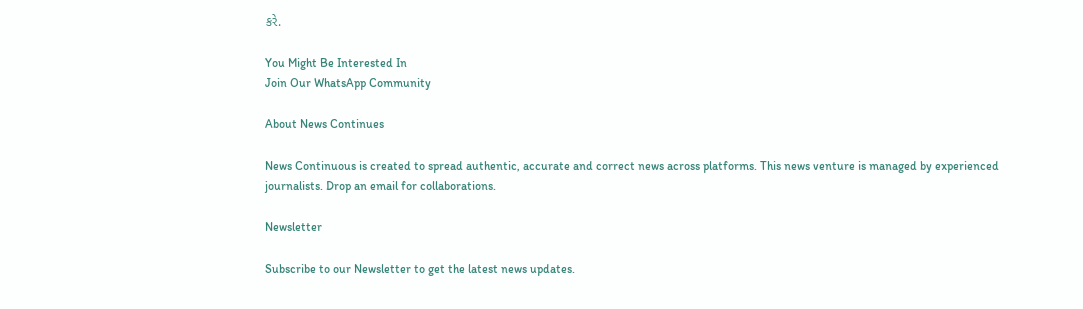કરે.

You Might Be Interested In
Join Our WhatsApp Community

About News Continues

News Continuous is created to spread authentic, accurate and correct news across platforms. This news venture is managed by experienced journalists. Drop an email for collaborations.

Newsletter

Subscribe to our Newsletter to get the latest news updates.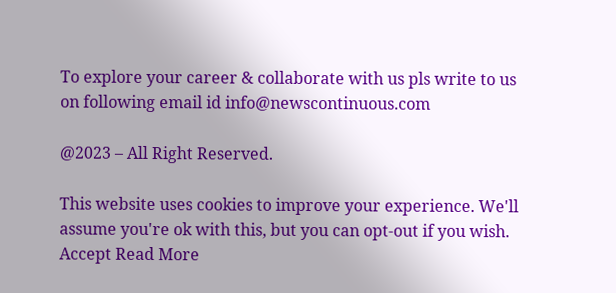To explore your career & collaborate with us pls write to us on following email id info@newscontinuous.com

@2023 – All Right Reserved.

This website uses cookies to improve your experience. We'll assume you're ok with this, but you can opt-out if you wish. Accept Read More